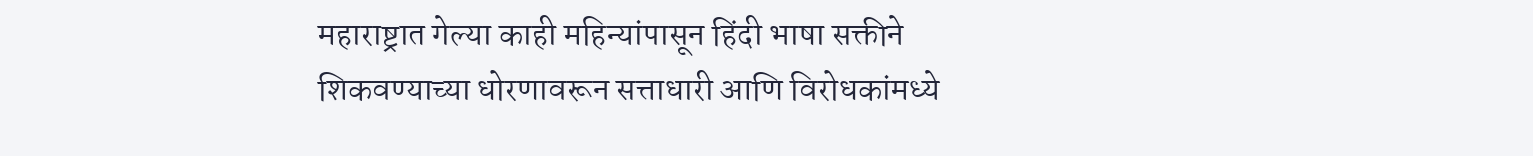महाराष्ट्रात गेल्या काही महिन्यांपासून हिंदी भाषा सक्तीने शिकवण्याच्या धोरणावरून सत्ताधारी आणि विरोधकांमध्ये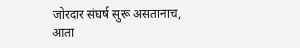जोरदार संघर्ष सुरू असतानाच, आता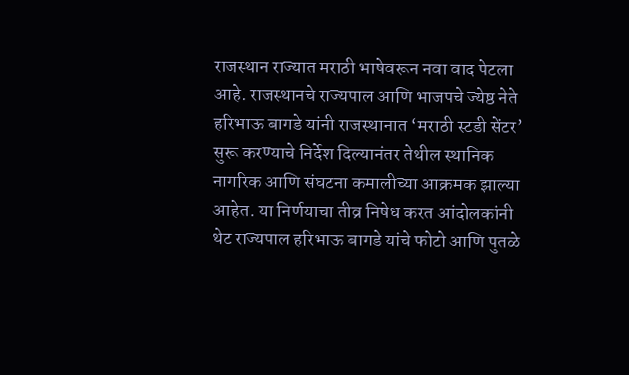राजस्थान राज्यात मराठी भाषेवरून नवा वाद पेटला आहे. राजस्थानचे राज्यपाल आणि भाजपचे ज्येष्ठ नेते हरिभाऊ बागडे यांनी राजस्थानात ‘मराठी स्टडी सेंटर’ सुरू करण्याचे निर्देश दिल्यानंतर तेथील स्थानिक नागरिक आणि संघटना कमालीच्या आक्रमक झाल्या आहेत. या निर्णयाचा तीव्र निषेध करत आंदोलकांनी थेट राज्यपाल हरिभाऊ बागडे यांचे फोटो आणि पुतळे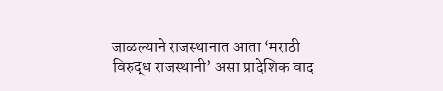जाळल्याने राजस्थानात आता ‘मराठी विरुद्ध राजस्थानी’ असा प्रादेशिक वाद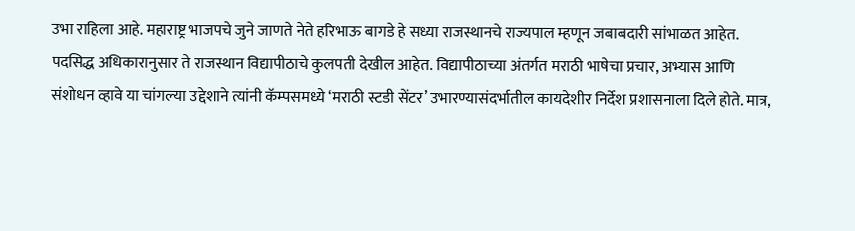उभा राहिला आहे. महाराष्ट्र भाजपचे जुने जाणते नेते हरिभाऊ बागडे हे सध्या राजस्थानचे राज्यपाल म्हणून जबाबदारी सांभाळत आहेत. पदसिद्ध अधिकारानुसार ते राजस्थान विद्यापीठाचे कुलपती देखील आहेत. विद्यापीठाच्या अंतर्गत मराठी भाषेचा प्रचार, अभ्यास आणि संशोधन व्हावे या चांगल्या उद्देशाने त्यांनी कॅम्पसमध्ये ‘मराठी स्टडी सेंटर’ उभारण्यासंदर्भातील कायदेशीर निर्देश प्रशासनाला दिले होते. मात्र,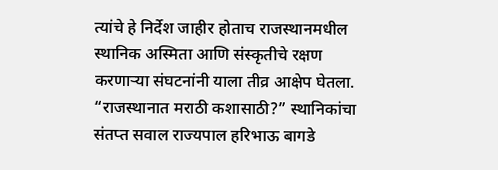त्यांचे हे निर्देश जाहीर होताच राजस्थानमधील स्थानिक अस्मिता आणि संस्कृतीचे रक्षण करणाऱ्या संघटनांनी याला तीव्र आक्षेप घेतला. “राजस्थानात मराठी कशासाठी?” स्थानिकांचा संतप्त सवाल राज्यपाल हरिभाऊ बागडे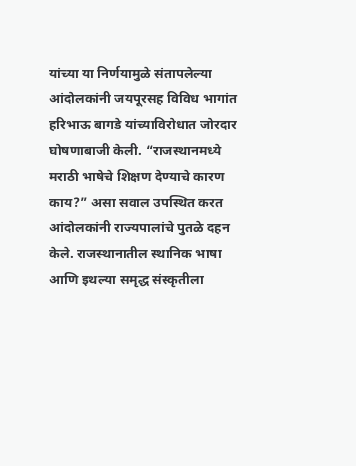यांच्या या निर्णयामुळे संतापलेल्या आंदोलकांनी जयपूरसह विविध भागांत हरिभाऊ बागडे यांच्याविरोधात जोरदार घोषणाबाजी केली. “राजस्थानमध्ये मराठी भाषेचे शिक्षण देण्याचे कारण काय?” असा सवाल उपस्थित करत आंदोलकांनी राज्यपालांचे पुतळे दहन केले. राजस्थानातील स्थानिक भाषा आणि इथल्या समृद्ध संस्कृतीला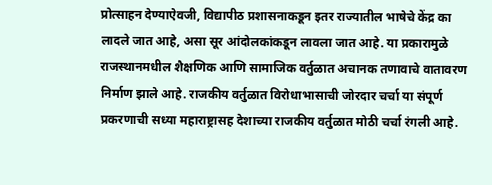प्रोत्साहन देण्याऐवजी, विद्यापीठ प्रशासनाकडून इतर राज्यातील भाषेचे केंद्र का लादले जात आहे, असा सूर आंदोलकांकडून लावला जात आहे. या प्रकारामुळे राजस्थानमधील शैक्षणिक आणि सामाजिक वर्तुळात अचानक तणावाचे वातावरण निर्माण झाले आहे. राजकीय वर्तुळात विरोधाभासाची जोरदार चर्चा या संपूर्ण प्रकरणाची सध्या महाराष्ट्रासह देशाच्या राजकीय वर्तुळात मोठी चर्चा रंगली आहे.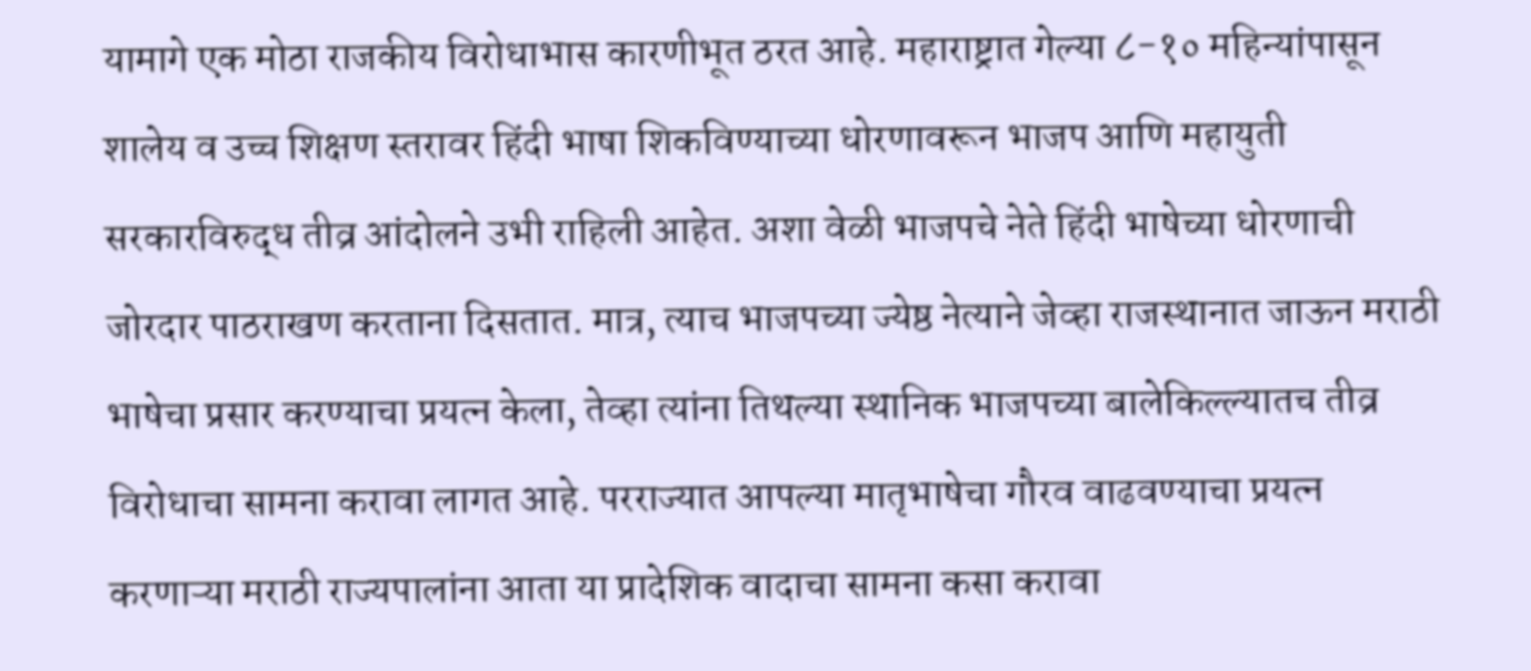यामागे एक मोठा राजकीय विरोधाभास कारणीभूत ठरत आहे. महाराष्ट्रात गेल्या ८-१० महिन्यांपासून शालेय व उच्च शिक्षण स्तरावर हिंदी भाषा शिकविण्याच्या धोरणावरून भाजप आणि महायुती सरकारविरुद्ध तीव्र आंदोलने उभी राहिली आहेत. अशा वेळी भाजपचे नेते हिंदी भाषेच्या धोरणाची जोरदार पाठराखण करताना दिसतात. मात्र, त्याच भाजपच्या ज्येष्ठ नेत्याने जेव्हा राजस्थानात जाऊन मराठी भाषेचा प्रसार करण्याचा प्रयत्न केला, तेव्हा त्यांना तिथल्या स्थानिक भाजपच्या बालेकिल्ल्यातच तीव्र विरोधाचा सामना करावा लागत आहे. परराज्यात आपल्या मातृभाषेचा गौरव वाढवण्याचा प्रयत्न करणाऱ्या मराठी राज्यपालांना आता या प्रादेशिक वादाचा सामना कसा करावा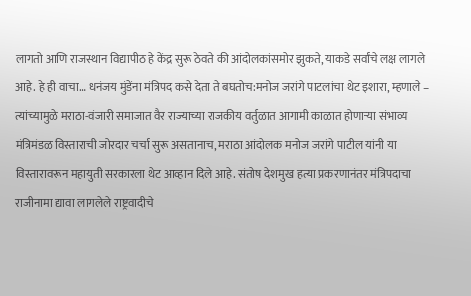लागतो आणि राजस्थान विद्यापीठ हे केंद्र सुरू ठेवते की आंदोलकांसमोर झुकते, याकडे सर्वांचे लक्ष लागले आहे. हे ही वाचा… धनंजय मुंडेंना मंत्रिपद कसे देता ते बघतोच:मनोज जरांगे पाटलांचा थेट इशारा, म्हणाले – त्यांच्यामुळे मराठा-वंजारी समाजात वैर राज्याच्या राजकीय वर्तुळात आगामी काळात होणाऱ्या संभाव्य मंत्रिमंडळ विस्ताराची जोरदार चर्चा सुरू असतानाच, मराठा आंदोलक मनोज जरांगे पाटील यांनी या विस्तारावरून महायुती सरकारला थेट आव्हान दिले आहे. संतोष देशमुख हत्या प्रकरणानंतर मंत्रिपदाचा राजीनामा द्यावा लागलेले राष्ट्रवादीचे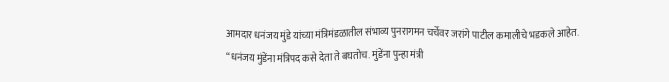आमदार धनंजय मुंडे यांच्या मंत्रिमंडळातील संभाव्य पुनरागमन चर्चेवर जरांगे पाटील कमालीचे भडकले आहेत. “धनंजय मुंडेंना मंत्रिपद कसे देता ते बघतोच. मुंडेंना पुन्हा मंत्री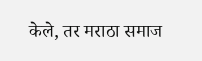केले, तर मराठा समाज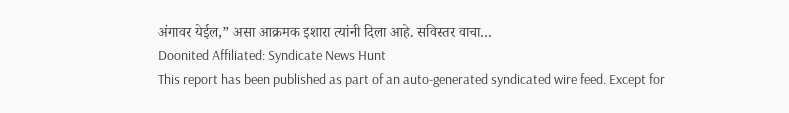अंगावर येईल,” असा आक्रमक इशारा त्यांनी दिला आहे. सविस्तर वाचा…
Doonited Affiliated: Syndicate News Hunt
This report has been published as part of an auto-generated syndicated wire feed. Except for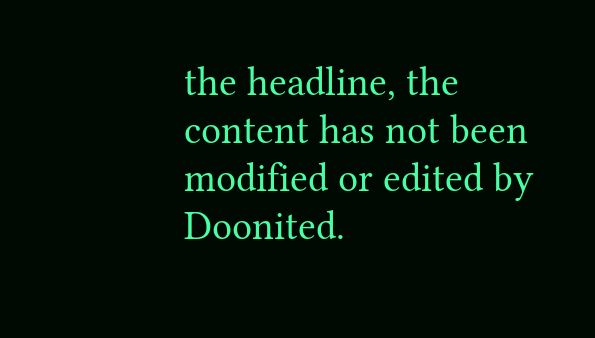the headline, the content has not been modified or edited by Doonited.